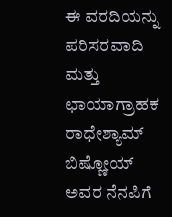ಈ ವರದಿಯನ್ನು ಪರಿಸರವಾದಿ ಮತ್ತು ಛಾಯಾಗ್ರಾಹಕ ರಾಧೇಶ್ಯಾಮ್ ಬಿಷ್ಣೋಯ್ ಅವರ ನೆನಪಿಗೆ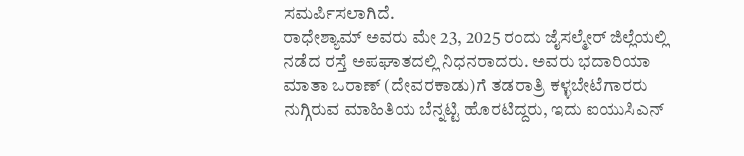ಸಮರ್ಪಿಸಲಾಗಿದೆ.
ರಾಧೇಶ್ಯಾಮ್ ಅವರು ಮೇ 23, 2025 ರಂದು ಜೈಸಲ್ಮೇರ್ ಜಿಲ್ಲೆಯಲ್ಲಿ ನಡೆದ ರಸ್ತೆ ಅಪಘಾತದಲ್ಲಿ ನಿಧನರಾದರು. ಅವರು ಭದಾರಿಯಾ ಮಾತಾ ಒರಾಣ್ (ದೇವರಕಾಡು)ಗೆ ತಡರಾತ್ರಿ ಕಳ್ಳಬೇಟೆಗಾರರು ನುಗ್ಗಿರುವ ಮಾಹಿತಿಯ ಬೆನ್ನಟ್ಟಿ ಹೊರಟಿದ್ದರು, ಇದು ಐಯುಸಿಎನ್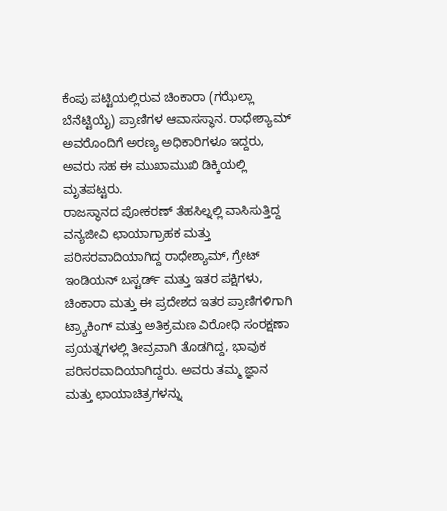ಕೆಂಪು ಪಟ್ಟಿಯಲ್ಲಿರುವ ಚಿಂಕಾರಾ (ಗಝೆಲ್ಲಾ ಬೆನೆಟ್ಟಿಯೈ) ಪ್ರಾಣಿಗಳ ಆವಾಸಸ್ಥಾನ. ರಾಧೇಶ್ಯಾಮ್ ಅವರೊಂದಿಗೆ ಅರಣ್ಯ ಅಧಿಕಾರಿಗಳೂ ಇದ್ದರು, ಅವರು ಸಹ ಈ ಮುಖಾಮುಖಿ ಡಿಕ್ಕಿಯಲ್ಲಿ ಮೃತಪಟ್ಟರು.
ರಾಜಸ್ಥಾನದ ಪೋಕರಣ್ ತೆಹಸಿಲ್ನಲ್ಲಿ ವಾಸಿಸುತ್ತಿದ್ದ ವನ್ಯಜೀವಿ ಛಾಯಾಗ್ರಾಹಕ ಮತ್ತು ಪರಿಸರವಾದಿಯಾಗಿದ್ದ ರಾಧೇಶ್ಯಾಮ್, ಗ್ರೇಟ್ ಇಂಡಿಯನ್ ಬಸ್ಟರ್ಡ್ ಮತ್ತು ಇತರ ಪಕ್ಷಿಗಳು, ಚಿಂಕಾರಾ ಮತ್ತು ಈ ಪ್ರದೇಶದ ಇತರ ಪ್ರಾಣಿಗಳಿಗಾಗಿ ಟ್ರ್ಯಾಕಿಂಗ್ ಮತ್ತು ಅತಿಕ್ರಮಣ ವಿರೋಧಿ ಸಂರಕ್ಷಣಾ ಪ್ರಯತ್ನಗಳಲ್ಲಿ ತೀವ್ರವಾಗಿ ತೊಡಗಿದ್ದ, ಭಾವುಕ ಪರಿಸರವಾದಿಯಾಗಿದ್ದರು. ಅವರು ತಮ್ಮ ಜ್ಞಾನ ಮತ್ತು ಛಾಯಾಚಿತ್ರಗಳನ್ನು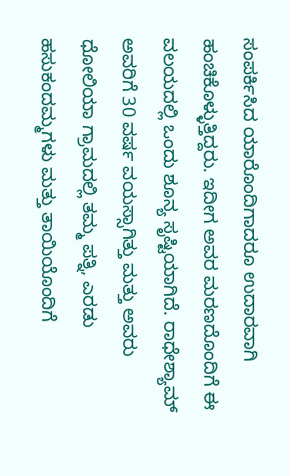ಸಂಪರ್ಕಿಸಿದ ಯಾರೊಂದಿಗಾದರೂ ಉದಾರವಾಗಿ ಹಂಚಿಕೊಳ್ಳುತ್ತಿದ್ದರು. ಇದೀಗ ಅವರ ಮರಣದೊಂದಿಗೆ ಈ ವಲಯದಲ್ಲಿ ಒಂದು ಶೂನ್ಯ ಸೃಷ್ಟಿಯಾಗಿದೆ. ರಾಧೇಶ್ಯಾಮ್ ಅವರಿಗೆ 30 ವರ್ಷ ವಯಸ್ಸಾಗಿತ್ತು ಮತ್ತು ಅವರು ಧೋಲಿಯಾ ಗ್ರಾಮದಲ್ಲಿ ತಮ್ಮ ಪತ್ನಿ, ಎರಡು ಹಸುಕಂದಮ್ಮಗಳು ಮತ್ತು ತಾಯಿಯೊಂದಿಗೆ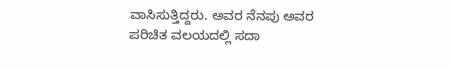ವಾಸಿಸುತ್ತಿದ್ದರು. ಅವರ ನೆನಪು ಅವರ ಪರಿಚಿತ ವಲಯದಲ್ಲಿ ಸದಾ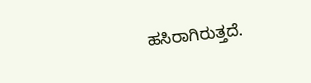ಹಸಿರಾಗಿರುತ್ತದೆ.